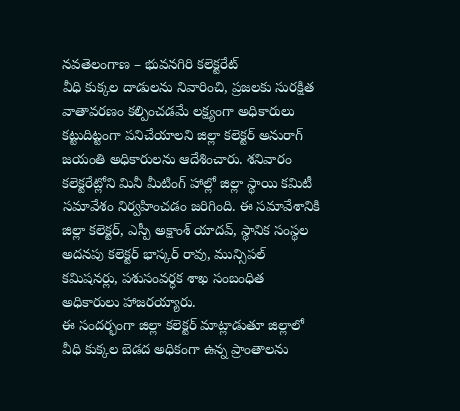నవతెలంగాణ – భువనగిరి కలెక్టరేట్
వీధి కుక్కల దాడులను నివారించి, ప్రజలకు సురక్షిత వాతావరణం కల్పించడమే లక్ష్యంగా అధికారులు కట్టుదిట్టంగా పనిచేయాలని జిల్లా కలెక్టర్ అనురాగ్ జయంతి అధికారులను ఆదేశించారు. శనివారం కలెక్టరేట్లోని మినీ మీటింగ్ హాల్లో జిల్లా స్థాయి కమిటీ సమావేశం నిర్వహించడం జరిగింది. ఈ సమావేశానికి జిల్లా కలెక్టర్, ఎస్పీ అక్షాంశ్ యాదవ్, స్థానిక సంస్థల అదనపు కలెక్టర్ భాస్కర్ రావు, మున్సిపల్ కమిషనర్లు, పశుసంవర్ధక శాఖ సంబంధిత అధికారులు హాజరయ్యారు.
ఈ సందర్భంగా జిల్లా కలెక్టర్ మాట్లాడుతూ జిల్లాలో వీధి కుక్కల బెడద అధికంగా ఉన్న ప్రాంతాలను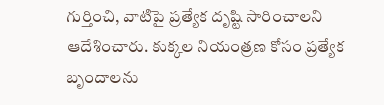గుర్తించి, వాటిపై ప్రత్యేక దృష్టి సారించాలని ఆదేశించారు. కుక్కల నియంత్రణ కోసం ప్రత్యేక బృందాలను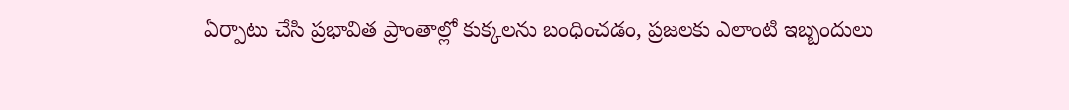ఏర్పాటు చేసి ప్రభావిత ప్రాంతాల్లో కుక్కలను బంధించడం, ప్రజలకు ఎలాంటి ఇబ్బందులు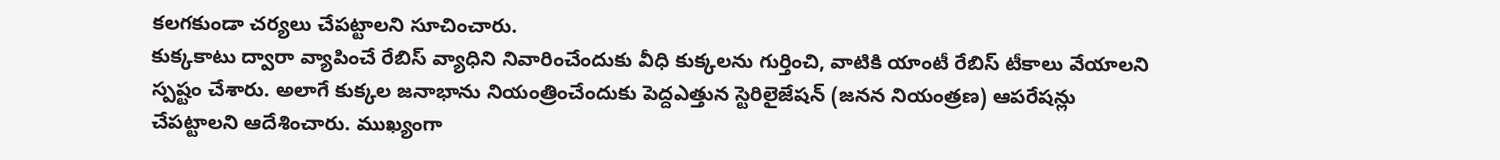కలగకుండా చర్యలు చేపట్టాలని సూచించారు.
కుక్కకాటు ద్వారా వ్యాపించే రేబిస్ వ్యాధిని నివారించేందుకు వీధి కుక్కలను గుర్తించి, వాటికి యాంటీ రేబిస్ టీకాలు వేయాలని స్పష్టం చేశారు. అలాగే కుక్కల జనాభాను నియంత్రించేందుకు పెద్దఎత్తున స్టెరిలైజేషన్ (జనన నియంత్రణ) ఆపరేషన్లు చేపట్టాలని ఆదేశించారు. ముఖ్యంగా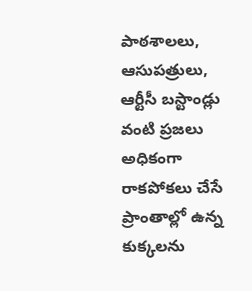పాఠశాలలు, ఆసుపత్రులు, ఆర్టీసీ బస్టాండ్లు వంటి ప్రజలు అధికంగా రాకపోకలు చేసే ప్రాంతాల్లో ఉన్న కుక్కలను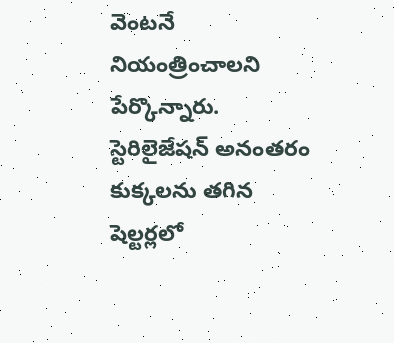వెంటనే నియంత్రించాలని పేర్కొన్నారు. స్టెరిలైజేషన్ అనంతరం కుక్కలను తగిన షెల్టర్లలో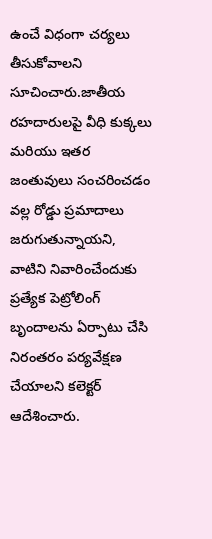ఉంచే విధంగా చర్యలు తీసుకోవాలని సూచించారు.జాతీయ రహదారులపై వీధి కుక్కలు మరియు ఇతర జంతువులు సంచరించడం వల్ల రోడ్డు ప్రమాదాలు జరుగుతున్నాయని, వాటిని నివారించేందుకు ప్రత్యేక పెట్రోలింగ్ బృందాలను ఏర్పాటు చేసి నిరంతరం పర్యవేక్షణ చేయాలని కలెక్టర్ ఆదేశించారు.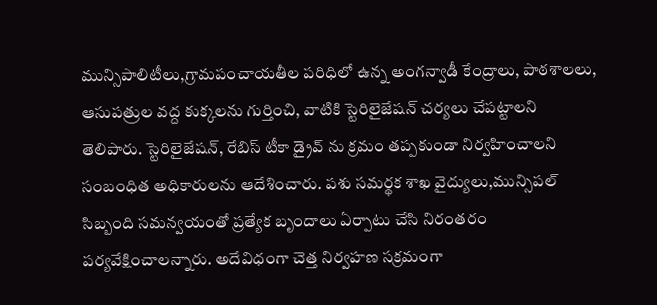మున్సిపాలిటీలు,గ్రామపంచాయతీల పరిధిలో ఉన్న అంగన్వాడీ కేంద్రాలు, పాఠశాలలు, ఆసుపత్రుల వద్ద కుక్కలను గుర్తించి, వాటికి స్టెరిలైజేషన్ చర్యలు చేపట్టాలని తెలిపారు. స్టెరిలైజేషన్, రేబిస్ టీకా డ్రైవ్ ను క్రమం తప్పకుండా నిర్వహించాలని సంబంధిత అధికారులను ఆదేశించారు. పశు సమర్థక శాఖ వైద్యులు,మున్సిపల్ సిబ్బంది సమన్వయంతో ప్రత్యేక బృందాలు ఏర్పాటు చేసి నిరంతరం పర్యవేక్షించాలన్నారు. అదేవిధంగా చెత్త నిర్వహణ సక్రమంగా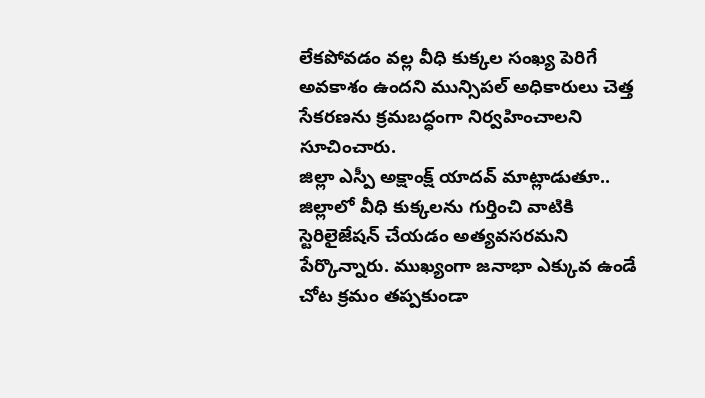లేకపోవడం వల్ల వీధి కుక్కల సంఖ్య పెరిగే అవకాశం ఉందని మున్సిపల్ అధికారులు చెత్త సేకరణను క్రమబద్ధంగా నిర్వహించాలని సూచించారు.
జిల్లా ఎస్పీ అక్షాంక్ష్ యాదవ్ మాట్లాడుతూ.. జిల్లాలో వీధి కుక్కలను గుర్తించి వాటికి స్టెరిలైజేషన్ చేయడం అత్యవసరమని పేర్కొన్నారు. ముఖ్యంగా జనాభా ఎక్కువ ఉండే చోట క్రమం తప్పకుండా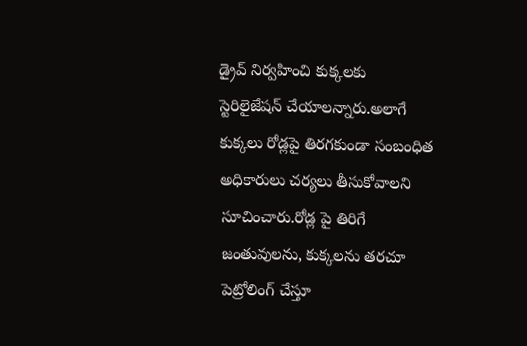డ్రైవ్ నిర్వహించి కుక్కలకు స్టెరిలైజేషన్ చేయాలన్నారు.అలాగే కుక్కలు రోడ్లపై తిరగకుండా సంబంధిత అధికారులు చర్యలు తీసుకోవాలని సూచించారు.రోడ్ల పై తిరిగే జంతువులను, కుక్కలను తరచూ పెట్రోలింగ్ చేస్తూ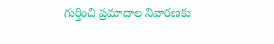గుర్తించి ప్రమాదాల నివారణకు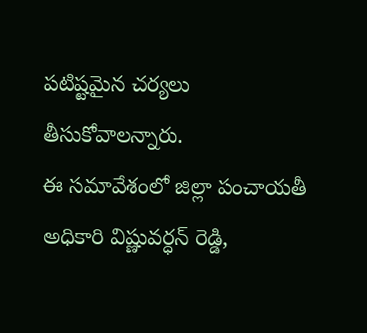పటిష్టమైన చర్యలు తీసుకోవాలన్నారు.
ఈ సమావేశంలో జిల్లా పంచాయతీ అధికారి విష్ణువర్ధన్ రెడ్డి,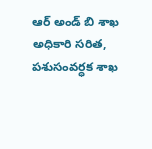ఆర్ అండ్ బి శాఖ అధికారి సరిత, పశుసంవర్ధక శాఖ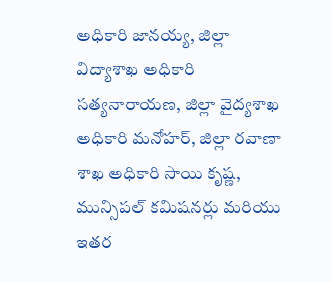అధికారి జానయ్య, జిల్లా విద్యాశాఖ అధికారి సత్యనారాయణ, జిల్లా వైద్యశాఖ అధికారి మనోహర్, జిల్లా రవాణా శాఖ అధికారి సాయి కృష్ణ, మున్సిపల్ కమిషనర్లు మరియు ఇతర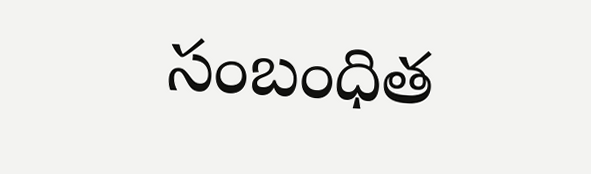సంబంధిత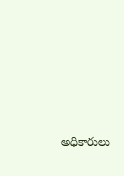అధికారులు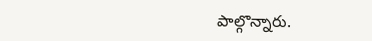పాల్గొన్నారు.